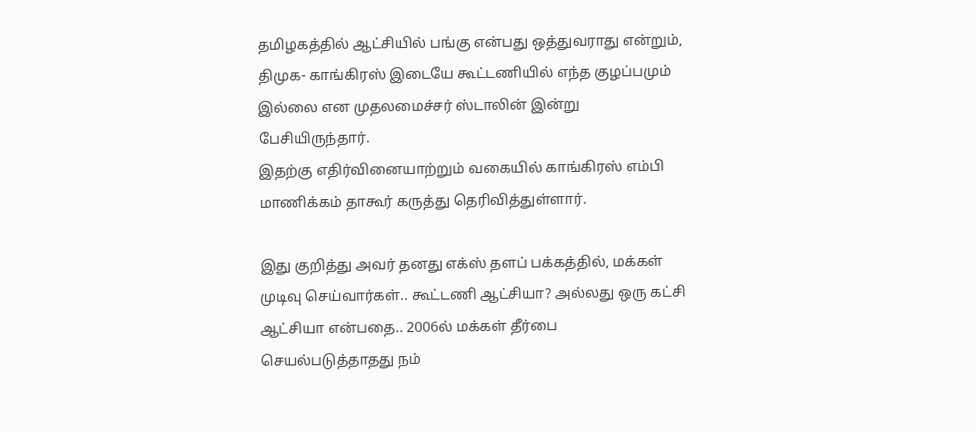தமிழகத்தில் ஆட்சியில் பங்கு என்பது ஒத்துவராது என்றும், திமுக- காங்கிரஸ் இடையே கூட்டணியில் எந்த குழப்பமும் இல்லை என முதலமைச்சர் ஸ்டாலின் இன்று பேசியிருந்தார்.
இதற்கு எதிர்வினையாற்றும் வகையில் காங்கிரஸ் எம்பி மாணிக்கம் தாகூர் கருத்து தெரிவித்துள்ளார்.

இது குறித்து அவர் தனது எக்ஸ் தளப் பக்கத்தில், மக்கள் முடிவு செய்வார்கள்.. கூட்டணி ஆட்சியா? அல்லது ஒரு கட்சி ஆட்சியா என்பதை.. 2006ல் மக்கள் தீர்பை செயல்படுத்தாதது நம்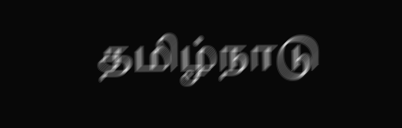தமிழ்நாடு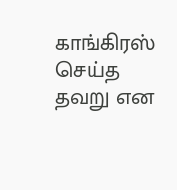காங்கிரஸ் செய்த தவறு என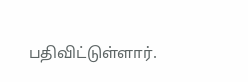பதிவிட்டுள்ளார்.